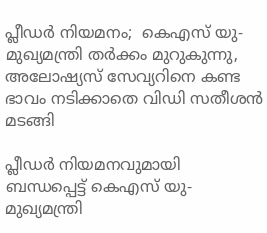പ്ലീഡര്‍ നിയമനം;  കെഎസ് യു- മുഖ്യമന്ത്രി തര്‍ക്കം മുറുകുന്നു, അലോഷ്യസ് സേവ്യറിനെ കണ്ട ഭാവം നടിക്കാതെ വിഡി സതീശന്‍ മടങ്ങി

പ്ലീഡര്‍ നിയമനവുമായി ബന്ധപ്പെട്ട് കെഎസ് യു- മുഖ്യമന്ത്രി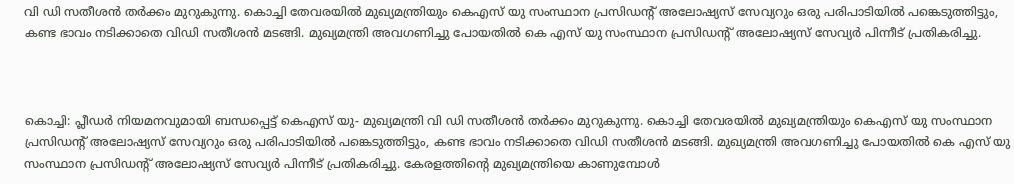വി ഡി സതീശന്‍ തര്‍ക്കം മുറുകുന്നു. കൊച്ചി തേവരയില്‍ മുഖ്യമന്ത്രിയും കെഎസ് യു സംസ്ഥാന പ്രസിഡന്റ് അലോഷ്യസ് സേവ്യറും ഒരു പരിപാടിയില്‍ പങ്കെടുത്തിട്ടും, കണ്ട ഭാവം നടിക്കാതെ വിഡി സതീശന്‍ മടങ്ങി. മുഖ്യമന്ത്രി അവഗണിച്ചു പോയതില്‍ കെ എസ് യു സംസ്ഥാന പ്രസിഡന്റ് അലോഷ്യസ് സേവ്യര്‍ പിന്നീട് പ്രതികരിച്ചു.



കൊച്ചി: പ്ലീഡര്‍ നിയമനവുമായി ബന്ധപ്പെട്ട് കെഎസ് യു- മുഖ്യമന്ത്രി വി ഡി സതീശന്‍ തര്‍ക്കം മുറുകുന്നു. കൊച്ചി തേവരയില്‍ മുഖ്യമന്ത്രിയും കെഎസ് യു സംസ്ഥാന പ്രസിഡന്റ് അലോഷ്യസ് സേവ്യറും ഒരു പരിപാടിയില്‍ പങ്കെടുത്തിട്ടും, കണ്ട ഭാവം നടിക്കാതെ വിഡി സതീശന്‍ മടങ്ങി. മുഖ്യമന്ത്രി അവഗണിച്ചു പോയതില്‍ കെ എസ് യു സംസ്ഥാന പ്രസിഡന്റ് അലോഷ്യസ് സേവ്യര്‍ പിന്നീട് പ്രതികരിച്ചു. കേരളത്തിന്റെ മുഖ്യമന്ത്രിയെ കാണുമ്പോള്‍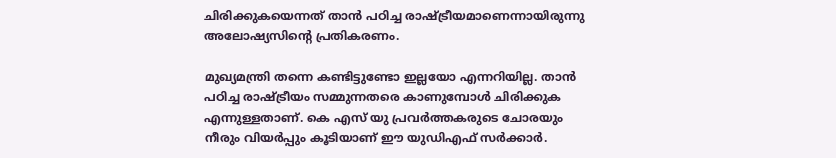ചിരിക്കുകയെന്നത് താന്‍ പഠിച്ച രാഷ്ട്രീയമാണെന്നായിരുന്നു അലോഷ്യസിന്റെ പ്രതികരണം.

മുഖ്യമന്ത്രി തന്നെ കണ്ടിട്ടുണ്ടോ ഇല്ലയോ എന്നറിയില്ല. താന്‍ പഠിച്ച രാഷ്ട്രീയം സമ്മുന്നതരെ കാണുമ്പോള്‍ ചിരിക്കുക എന്നുള്ളതാണ്. കെ എസ് യു പ്രവര്‍ത്തകരുടെ ചോരയും നീരും വിയര്‍പ്പും കൂടിയാണ് ഈ യുഡിഎഫ് സര്‍ക്കാര്‍.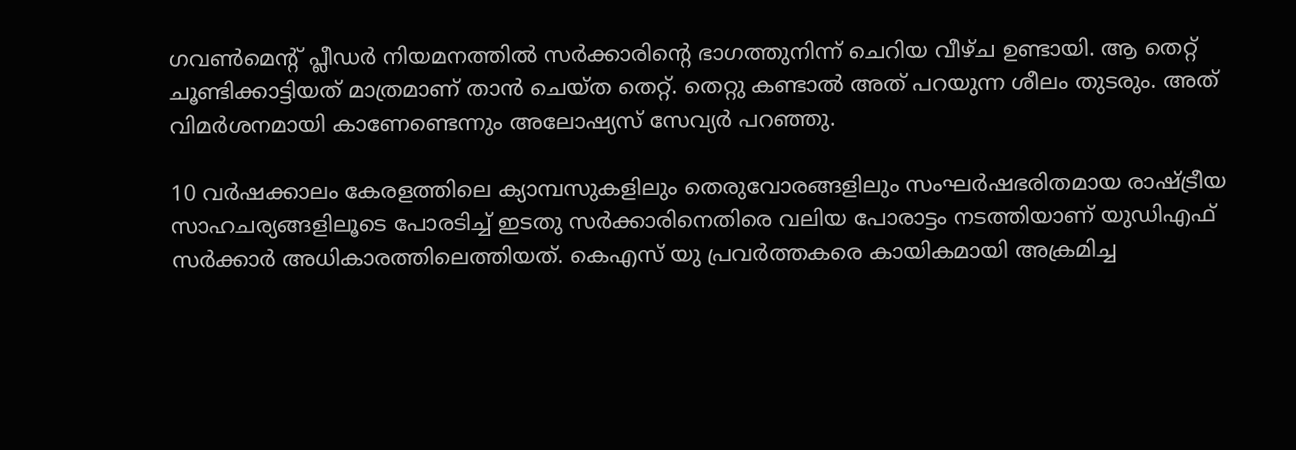ഗവണ്‍മെന്റ് പ്ലീഡര്‍ നിയമനത്തില്‍ സര്‍ക്കാരിന്റെ ഭാഗത്തുനിന്ന് ചെറിയ വീഴ്ച ഉണ്ടായി. ആ തെറ്റ് ചൂണ്ടിക്കാട്ടിയത് മാത്രമാണ് താന്‍ ചെയ്ത തെറ്റ്. തെറ്റു കണ്ടാല്‍ അത് പറയുന്ന ശീലം തുടരും. അത് വിമര്‍ശനമായി കാണേണ്ടെന്നും അലോഷ്യസ് സേവ്യര്‍ പറഞ്ഞു.

10 വര്‍ഷക്കാലം കേരളത്തിലെ ക്യാമ്പസുകളിലും തെരുവോരങ്ങളിലും സംഘര്‍ഷഭരിതമായ രാഷ്ട്രീയ സാഹചര്യങ്ങളിലൂടെ പോരടിച്ച് ഇടതു സര്‍ക്കാരിനെതിരെ വലിയ പോരാട്ടം നടത്തിയാണ് യുഡിഎഫ് സര്‍ക്കാര്‍ അധികാരത്തിലെത്തിയത്. കെഎസ് യു പ്രവര്‍ത്തകരെ കായികമായി അക്രമിച്ച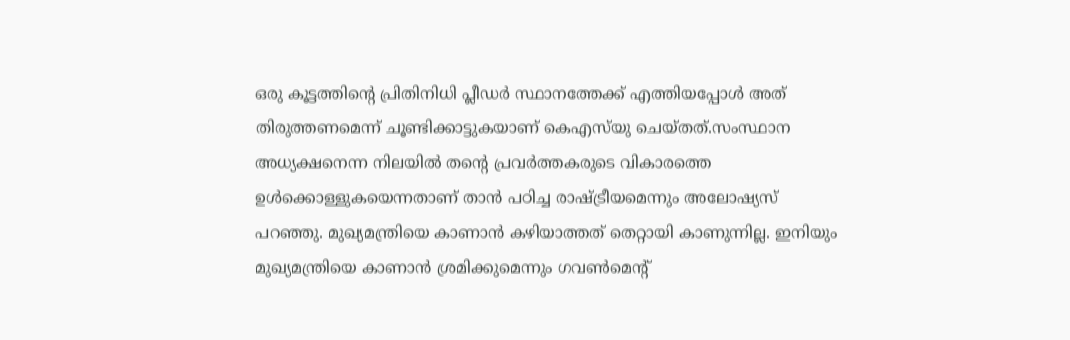ഒരു കൂട്ടത്തിന്റെ പ്രിതിനിധി പ്ലീഡര്‍ സ്ഥാനത്തേക്ക് എത്തിയപ്പോള്‍ അത് തിരുത്തണമെന്ന് ചൂണ്ടിക്കാട്ടുകയാണ് കെഎസ്‌യു ചെയ്തത്.സംസ്ഥാന അധ്യക്ഷനെന്ന നിലയില്‍ തന്റെ പ്രവര്‍ത്തകരുടെ വികാരത്തെ ഉള്‍ക്കൊള്ളുകയെന്നതാണ് താന്‍ പഠിച്ച രാഷ്ട്രീയമെന്നും അലോഷ്യസ് പറഞ്ഞു. മുഖ്യമന്ത്രിയെ കാണാന്‍ കഴിയാത്തത് തെറ്റായി കാണുന്നില്ല. ഇനിയും മുഖ്യമന്ത്രിയെ കാണാന്‍ ശ്രമിക്കുമെന്നും ഗവണ്‍മെന്റ്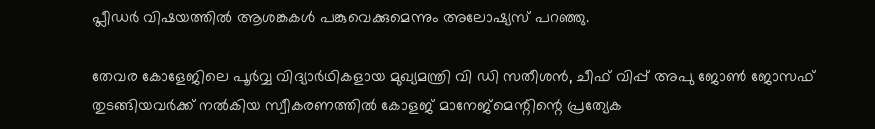പ്ലീഡര്‍ വിഷയത്തില്‍ ആശങ്കകള്‍ പങ്കുവെക്കുമെന്നും അലോഷ്യസ് പറഞ്ഞു.

തേവര കോളേജിലെ പൂര്‍വ്വ വിദ്യാര്‍ഥികളായ മുഖ്യമന്ത്രി വി ഡി സതീശന്‍, ചീഫ് വിപ്പ് അപു ജോണ്‍ ജോസഫ് തുടങ്ങിയവര്‍ക്ക് നല്‍കിയ സ്വീകരണത്തില്‍ കോളജ് മാനേജ്മെന്റിന്റെ പ്രത്യേക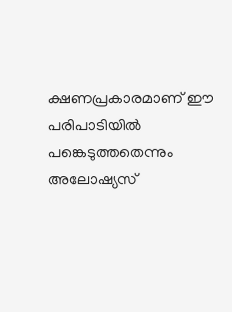ക്ഷണപ്രകാരമാണ് ഈ പരിപാടിയില്‍ പങ്കെടുത്തതെന്നും അലോഷ്യസ്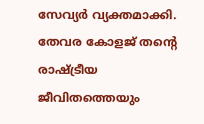സേവ്യര്‍ വ്യക്തമാക്കി. തേവര കോളജ് തന്റെ രാഷ്ട്രീയ ജീവിതത്തെയും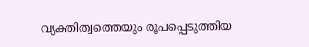വ്യക്തിത്വത്തെയും രൂപപ്പെടുത്തിയ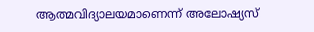ആത്മവിദ്യാലയമാണെന്ന് അലോഷ്യസ്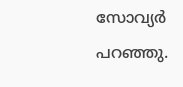സോവ്യര്‍ പറഞ്ഞു.